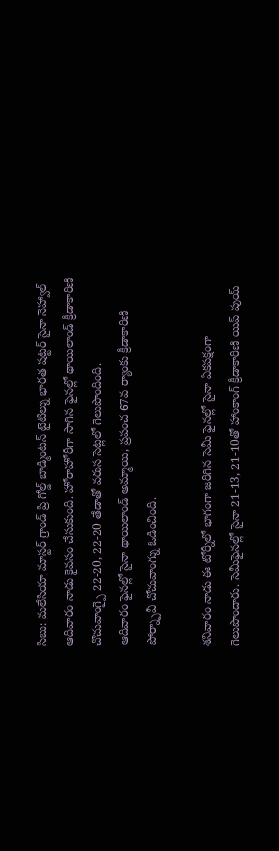సిబు: మలేసియా మాస్టర్ గ్రాండ్ ప్రి గోల్డ్ బాడ్మింటన్ టైటిల్ను భారత షట్టర్ సైనా నెహ్వాల్ ఆదివారం నాడు కైవసం చేసుకుంది. హోరాహోరీగా సాగిన ఫైనల్లో థాయిలాండ్ క్రీడాకారిణి చొచువాంగ్పై 22-20, 22-20 తేడాతో వరుస సెట్లలో గెలుపొందింది.
ఆదివారం ఫైనల్లో సైనా థాయిలాండ్ అమ్మాయి, ప్రపంచ 67వ ర్యాంకు క్రీడాకారిణి పోర్న్పావీ చోచువాంగ్ను ఓడించింది.

శనివారం నాడు ఈ టోర్నీలో భాగంగా జరిగిన సెమీ ఫైనల్లో సైనా ఏకపక్షంగా గెలుపొందారు. సెమీఫైనల్లో సైనా 21-13, 21-10తో హాంకాంగ్ క్రీడాకారిణి యిప్ పుయ్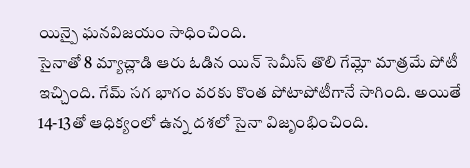యిన్పై ఘనవిజయం సాధించింది.
సైనాతో 8 మ్యాచ్లాడి ఆరు ఓడిన యిన్ సెమీస్ తొలి గేమ్లో మాత్రమే పోటీ ఇచ్చింది. గేమ్ సగ భాగం వరకు కొంత పోటాపోటీగానే సాగింది. అయితే 14-13తో ఆధిక్యంలో ఉన్న దశలో సైనా విజృంభించింది.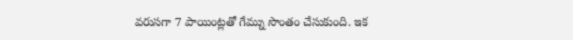వరుసగా 7 పాయింట్లతో గేమ్ను సొంతం చేసుకుంది. ఇక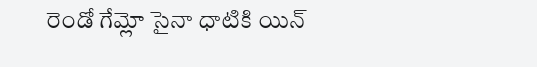రెండో గేమ్లో సైనా ధాటికి యిన్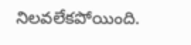నిలవలేకపోయింది.